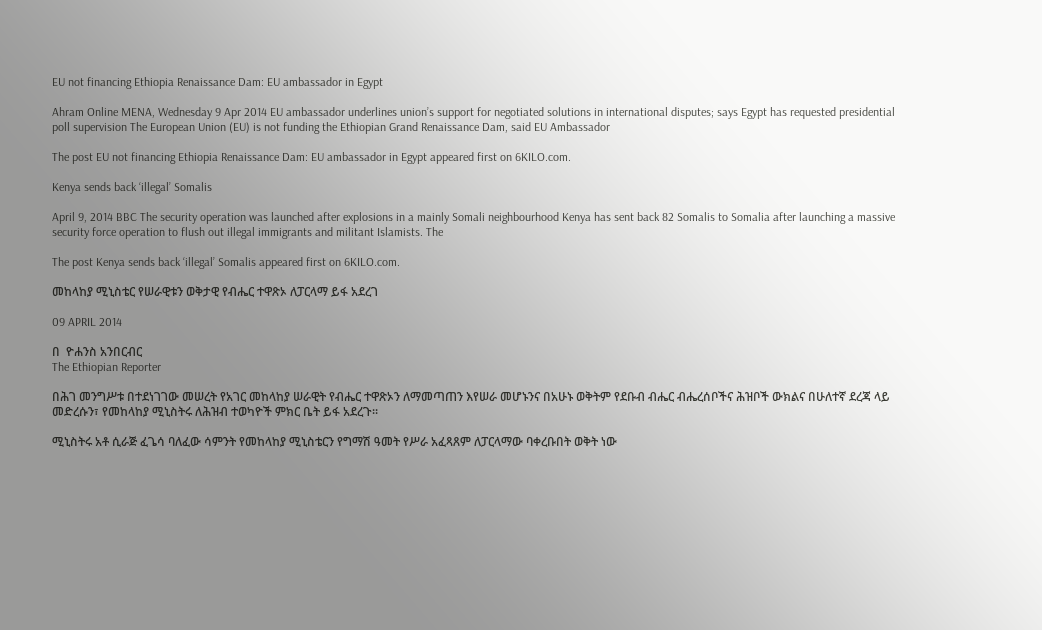EU not financing Ethiopia Renaissance Dam: EU ambassador in Egypt

Ahram Online MENA, Wednesday 9 Apr 2014 EU ambassador underlines union’s support for negotiated solutions in international disputes; says Egypt has requested presidential poll supervision The European Union (EU) is not funding the Ethiopian Grand Renaissance Dam, said EU Ambassador

The post EU not financing Ethiopia Renaissance Dam: EU ambassador in Egypt appeared first on 6KILO.com.

Kenya sends back ‘illegal’ Somalis

April 9, 2014 BBC The security operation was launched after explosions in a mainly Somali neighbourhood Kenya has sent back 82 Somalis to Somalia after launching a massive security force operation to flush out illegal immigrants and militant Islamists. The

The post Kenya sends back ‘illegal’ Somalis appeared first on 6KILO.com.

መከላከያ ሚኒስቴር የሠራዊቱን ወቅታዊ የብሔር ተዋጽኦ ለፓርላማ ይፋ አደረገ

09 APRIL 2014

በ  ዮሐንስ አንበርብር
The Ethiopian Reporter

በሕገ መንግሥቱ በተደነገገው መሠረት የአገር መከላከያ ሠራዊት የብሔር ተዋጽኦን ለማመጣጠን እየሠራ መሆኑንና በአሁኑ ወቅትም የደቡብ ብሔር ብሔረሰቦችና ሕዝቦች ውክልና በሁለተኛ ደረጃ ላይ መድረሱን፣ የመከላከያ ሚኒስትሩ ለሕዝብ ተወካዮች ምክር ቤት ይፋ አደረጉ፡፡

ሚኒስትሩ አቶ ሲራጅ ፈጌሳ ባለፈው ሳምንት የመከላከያ ሚኒስቴርን የግማሽ ዓመት የሥራ አፈጻጸም ለፓርላማው ባቀረቡበት ወቅት ነው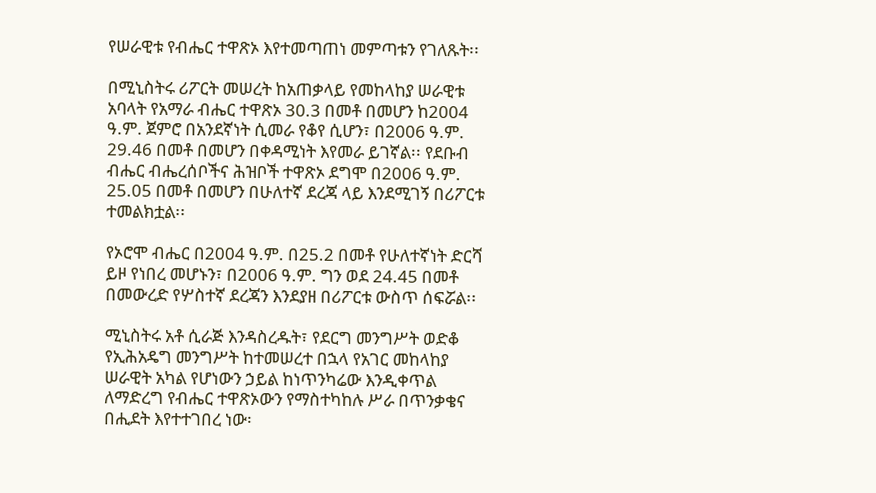የሠራዊቱ የብሔር ተዋጽኦ እየተመጣጠነ መምጣቱን የገለጹት፡፡

በሚኒስትሩ ሪፖርት መሠረት ከአጠቃላይ የመከላከያ ሠራዊቱ አባላት የአማራ ብሔር ተዋጽኦ 30.3 በመቶ በመሆን ከ2004 ዓ.ም. ጀምሮ በአንደኛነት ሲመራ የቆየ ሲሆን፣ በ2006 ዓ.ም. 29.46 በመቶ በመሆን በቀዳሚነት እየመራ ይገኛል፡፡ የደቡብ ብሔር ብሔረሰቦችና ሕዝቦች ተዋጽኦ ደግሞ በ2006 ዓ.ም. 25.05 በመቶ በመሆን በሁለተኛ ደረጃ ላይ እንደሚገኝ በሪፖርቱ ተመልክቷል፡፡

የኦሮሞ ብሔር በ2004 ዓ.ም. በ25.2 በመቶ የሁለተኛነት ድርሻ ይዞ የነበረ መሆኑን፣ በ2006 ዓ.ም. ግን ወደ 24.45 በመቶ በመውረድ የሦስተኛ ደረጃን እንደያዘ በሪፖርቱ ውስጥ ሰፍሯል፡፡

ሚኒስትሩ አቶ ሲራጅ እንዳስረዱት፣ የደርግ መንግሥት ወድቆ የኢሕአዴግ መንግሥት ከተመሠረተ በኋላ የአገር መከላከያ ሠራዊት አካል የሆነውን ኃይል ከነጥንካሬው እንዲቀጥል ለማድረግ የብሔር ተዋጽኦውን የማስተካከሉ ሥራ በጥንቃቄና በሒደት እየተተገበረ ነው፡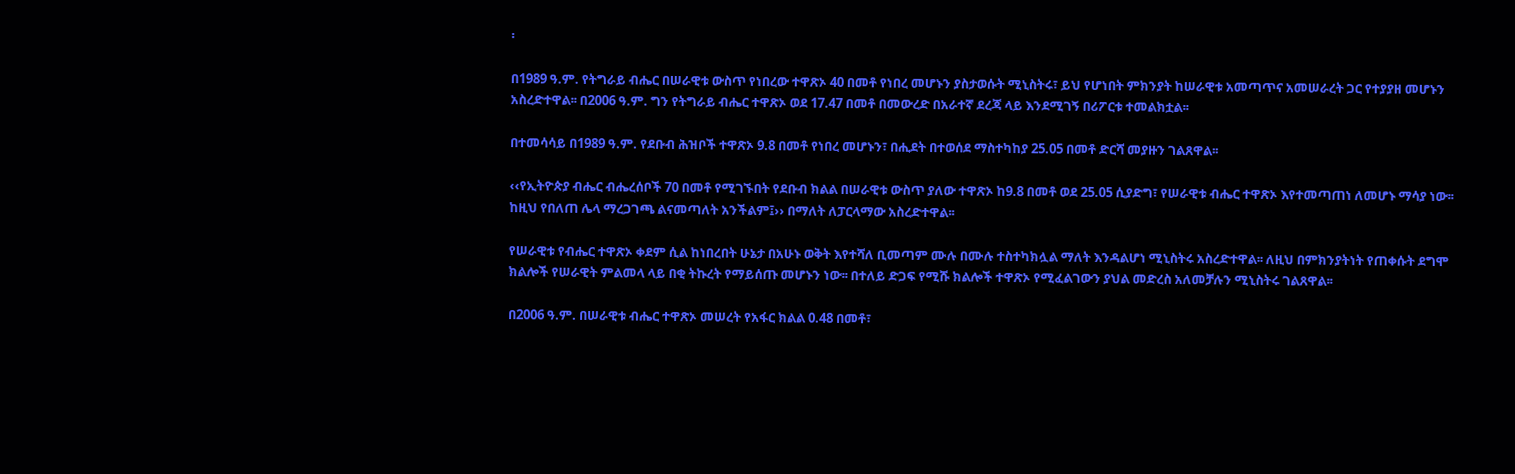፡

በ1989 ዓ.ም. የትግራይ ብሔር በሠራዊቱ ውስጥ የነበረው ተዋጽኦ 40 በመቶ የነበረ መሆኑን ያስታወሱት ሚኒስትሩ፣ ይህ የሆነበት ምክንያት ከሠራዊቱ አመጣጥና አመሠራረት ጋር የተያያዘ መሆኑን አስረድተዋል፡፡ በ2006 ዓ.ም. ግን የትግራይ ብሔር ተዋጽኦ ወደ 17.47 በመቶ በመውረድ በአራተኛ ደረጃ ላይ እንደሚገኝ በሪፖርቱ ተመልክቷል፡፡

በተመሳሳይ በ1989 ዓ.ም. የደቡብ ሕዝቦች ተዋጽኦ 9.8 በመቶ የነበረ መሆኑን፣ በሒደት በተወሰደ ማስተካከያ 25.05 በመቶ ድርሻ መያዙን ገልጸዋል፡፡

‹‹የኢትዮጵያ ብሔር ብሔረሰቦች 70 በመቶ የሚገኙበት የደቡብ ክልል በሠራዊቱ ውስጥ ያለው ተዋጽኦ ከ9.8 በመቶ ወደ 25.05 ሲያድግ፣ የሠራዊቱ ብሔር ተዋጽኦ እየተመጣጠነ ለመሆኑ ማሳያ ነው፡፡ ከዚህ የበለጠ ሌላ ማረጋገጫ ልናመጣለት አንችልም፤›› በማለት ለፓርላማው አስረድተዋል፡፡

የሠራዊቱ የብሔር ተዋጽኦ ቀደም ሲል ከነበረበት ሁኔታ በአሁኑ ወቅት እየተሻለ ቢመጣም ሙሉ በሙሉ ተስተካክሏል ማለት እንዳልሆነ ሚኒስትሩ አስረድተዋል፡፡ ለዚህ በምክንያትነት የጠቀሱት ደግሞ ክልሎች የሠራዊት ምልመላ ላይ በቂ ትኩረት የማይሰጡ መሆኑን ነው፡፡ በተለይ ድጋፍ የሚሹ ክልሎች ተዋጽኦ የሚፈልገውን ያህል መድረስ አለመቻሉን ሚኒስትሩ ገልጸዋል፡፡

በ2006 ዓ.ም. በሠራዊቱ ብሔር ተዋጽኦ መሠረት የአፋር ክልል 0.48 በመቶ፣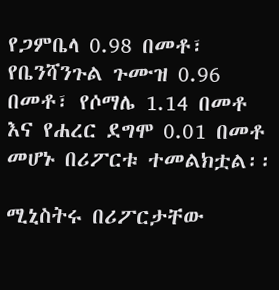የጋምቤላ 0.98 በመቶ፣ የቤንሻንጉል ጉሙዝ 0.96 በመቶ፣ የሶማሌ 1.14 በመቶ እና የሐረር ደግሞ 0.01 በመቶ መሆኑ በሪፖርቱ ተመልክቷል፡፡

ሚኒስትሩ በሪፖርታቸው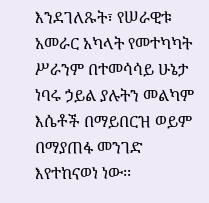እንደገለጹት፣ የሠራዊቱ አመራር አካላት የመተካካት ሥራንም በተመሳሳይ ሁኔታ ነባሩ ኃይል ያሉትን መልካም እሴቶች በማይበርዝ ወይም በማያጠፋ መንገድ እየተከናወነ ነው፡፡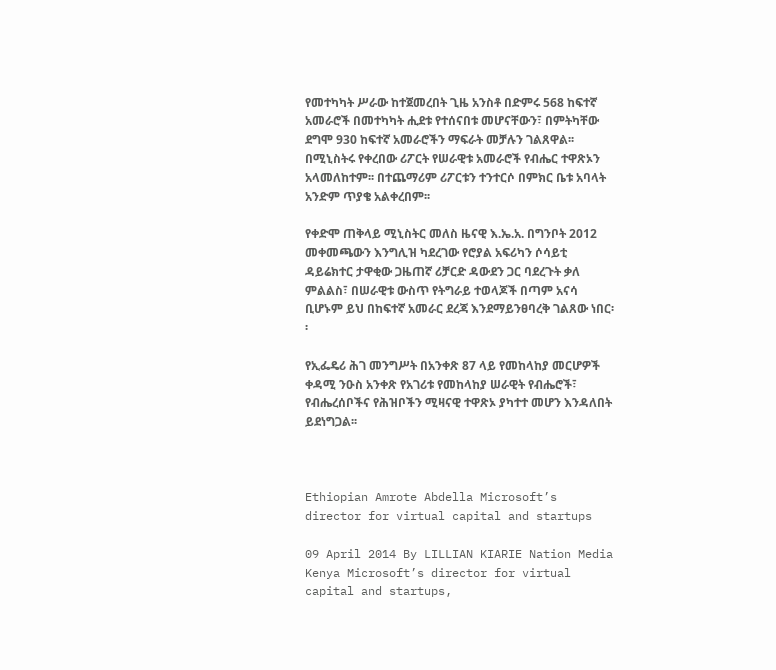የመተካካት ሥራው ከተጀመረበት ጊዜ አንስቶ በድምሩ 568 ከፍተኛ አመራሮች በመተካካት ሒደቱ የተሰናበቱ መሆናቸውን፣ በምትካቸው ደግሞ 930 ከፍተኛ አመራሮችን ማፍራት መቻሉን ገልጸዋል፡፡ በሚኒስትሩ የቀረበው ሪፖርት የሠራዊቱ አመራሮች የብሔር ተዋጽኦን አላመለከተም፡፡ በተጨማሪም ሪፖርቱን ተንተርሶ በምክር ቤቱ አባላት አንድም ጥያቄ አልቀረበም፡፡

የቀድሞ ጠቅላይ ሚኒስትር መለስ ዜናዊ እ.ኤ.አ. በግንቦት 2012 መቀመጫውን እንግሊዝ ካደረገው የሮያል አፍሪካን ሶሳይቲ ዳይሬክተር ታዋቂው ጋዜጠኛ ሪቻርድ ዳውደን ጋር ባደረጉት ቃለ ምልልስ፣ በሠራዊቱ ውስጥ የትግራይ ተወላጆች በጣም አናሳ ቢሆኑም ይህ በከፍተኛ አመራር ደረጃ እንደማይንፀባረቅ ገልጸው ነበር፡፡

የኢፌዴሪ ሕገ መንግሥት በአንቀጽ 87 ላይ የመከላከያ መርሆዎች ቀዳሚ ንዑስ አንቀጽ የአገሪቱ የመከላከያ ሠራዊት የብሔሮች፣ የብሔረሰቦችና የሕዝቦችን ሚዛናዊ ተዋጽኦ ያካተተ መሆን እንዳለበት ይደነግጋል፡፡



Ethiopian Amrote Abdella Microsoft’s director for virtual capital and startups

09 April 2014 By LILLIAN KIARIE Nation Media Kenya Microsoft’s director for virtual capital and startups,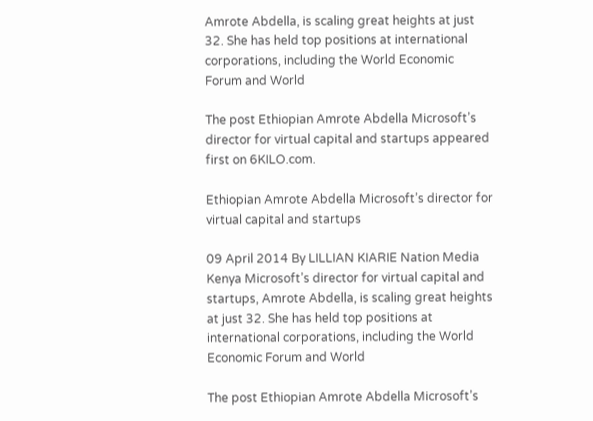Amrote Abdella, is scaling great heights at just 32. She has held top positions at international corporations, including the World Economic Forum and World

The post Ethiopian Amrote Abdella Microsoft’s director for virtual capital and startups appeared first on 6KILO.com.

Ethiopian Amrote Abdella Microsoft’s director for virtual capital and startups

09 April 2014 By LILLIAN KIARIE Nation Media Kenya Microsoft’s director for virtual capital and startups, Amrote Abdella, is scaling great heights at just 32. She has held top positions at international corporations, including the World Economic Forum and World

The post Ethiopian Amrote Abdella Microsoft’s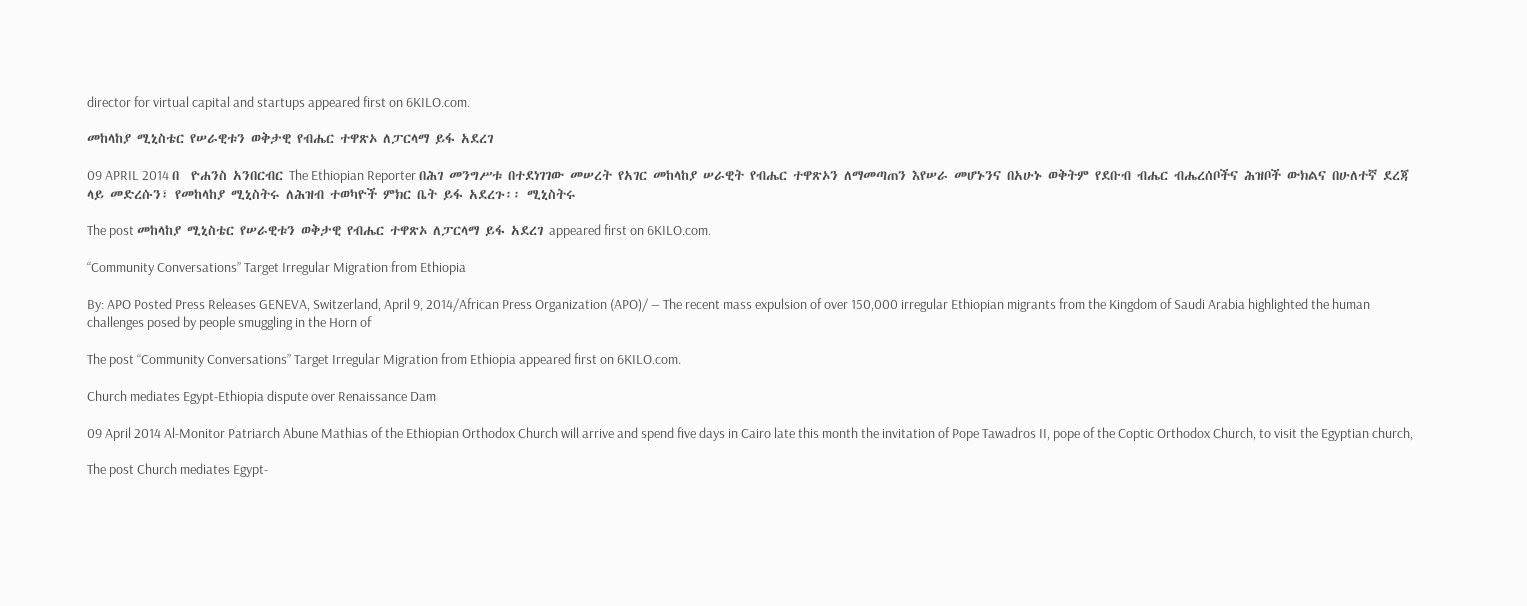director for virtual capital and startups appeared first on 6KILO.com.

መከላከያ ሚኒስቴር የሠራዊቱን ወቅታዊ የብሔር ተዋጽኦ ለፓርላማ ይፋ አደረገ

09 APRIL 2014 በ  ዮሐንስ አንበርብር The Ethiopian Reporter በሕገ መንግሥቱ በተደነገገው መሠረት የአገር መከላከያ ሠራዊት የብሔር ተዋጽኦን ለማመጣጠን እየሠራ መሆኑንና በአሁኑ ወቅትም የደቡብ ብሔር ብሔረሰቦችና ሕዝቦች ውክልና በሁለተኛ ደረጃ ላይ መድረሱን፣ የመከላከያ ሚኒስትሩ ለሕዝብ ተወካዮች ምክር ቤት ይፋ አደረጉ፡፡ ሚኒስትሩ

The post መከላከያ ሚኒስቴር የሠራዊቱን ወቅታዊ የብሔር ተዋጽኦ ለፓርላማ ይፋ አደረገ appeared first on 6KILO.com.

“Community Conversations” Target Irregular Migration from Ethiopia

By: APO Posted Press Releases GENEVA, Switzerland, April 9, 2014/African Press Organization (APO)/ — The recent mass expulsion of over 150,000 irregular Ethiopian migrants from the Kingdom of Saudi Arabia highlighted the human challenges posed by people smuggling in the Horn of

The post “Community Conversations” Target Irregular Migration from Ethiopia appeared first on 6KILO.com.

Church mediates Egypt-Ethiopia dispute over Renaissance Dam

09 April 2014 Al-Monitor Patriarch Abune Mathias of the Ethiopian Orthodox Church will arrive and spend five days in Cairo late this month the invitation of Pope Tawadros II, pope of the Coptic Orthodox Church, to visit the Egyptian church,

The post Church mediates Egypt-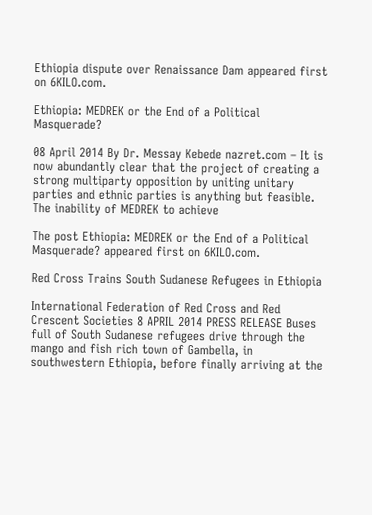Ethiopia dispute over Renaissance Dam appeared first on 6KILO.com.

Ethiopia: MEDREK or the End of a Political Masquerade?

08 April 2014 By Dr. Messay Kebede nazret.com – It is now abundantly clear that the project of creating a strong multiparty opposition by uniting unitary parties and ethnic parties is anything but feasible. The inability of MEDREK to achieve

The post Ethiopia: MEDREK or the End of a Political Masquerade? appeared first on 6KILO.com.

Red Cross Trains South Sudanese Refugees in Ethiopia

International Federation of Red Cross and Red Crescent Societies 8 APRIL 2014 PRESS RELEASE Buses full of South Sudanese refugees drive through the mango and fish rich town of Gambella, in southwestern Ethiopia, before finally arriving at the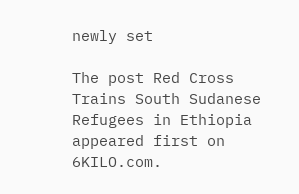newly set

The post Red Cross Trains South Sudanese Refugees in Ethiopia appeared first on 6KILO.com.